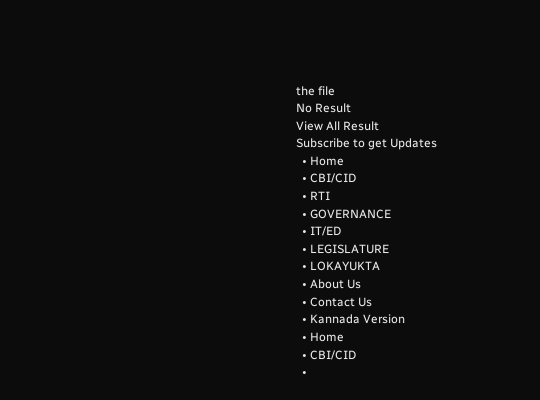the file
No Result
View All Result
Subscribe to get Updates
  • Home
  • CBI/CID
  • RTI
  • GOVERNANCE
  • IT/ED
  • LEGISLATURE
  • LOKAYUKTA
  • About Us
  • Contact Us
  • Kannada Version
  • Home
  • CBI/CID
  •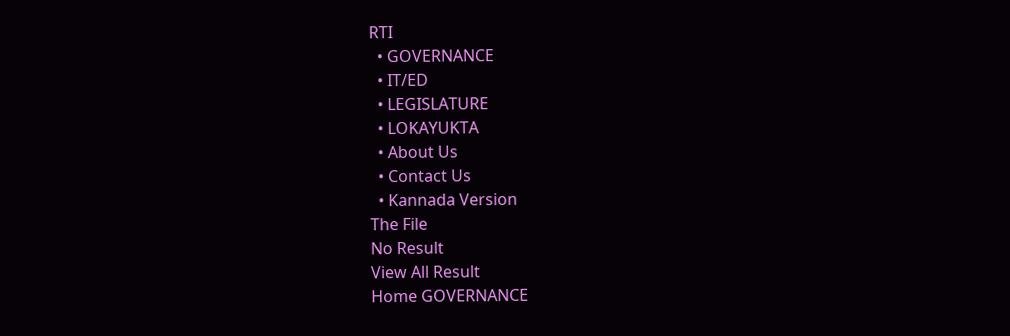RTI
  • GOVERNANCE
  • IT/ED
  • LEGISLATURE
  • LOKAYUKTA
  • About Us
  • Contact Us
  • Kannada Version
The File
No Result
View All Result
Home GOVERNANCE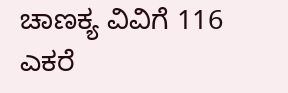ಚಾಣಕ್ಯ ವಿವಿಗೆ 116 ಎಕರೆ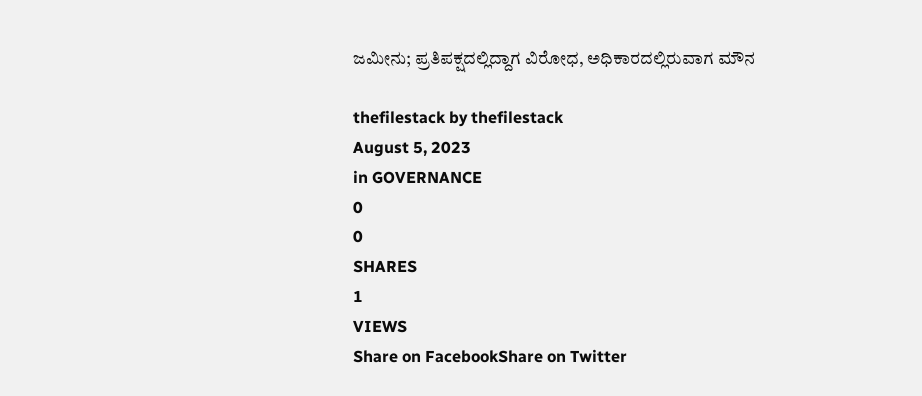ಜಮೀನು; ಪ್ರತಿಪಕ್ಷದಲ್ಲಿದ್ದಾಗ ವಿರೋಧ, ಅಧಿಕಾರದಲ್ಲಿರುವಾಗ ಮೌನ

thefilestack by thefilestack
August 5, 2023
in GOVERNANCE
0
0
SHARES
1
VIEWS
Share on FacebookShare on Twitter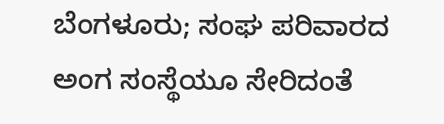ಬೆಂಗಳೂರು; ಸಂಘ ಪರಿವಾರದ ಅಂಗ ಸಂಸ್ಥೆಯೂ ಸೇರಿದಂತೆ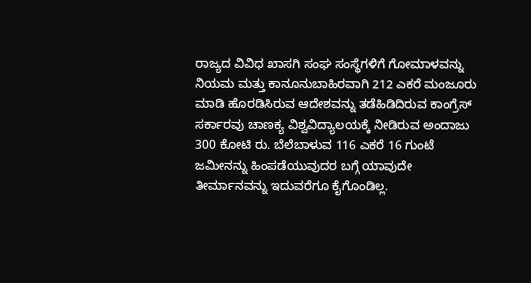ರಾಜ್ಯದ ವಿವಿಧ ಖಾಸಗಿ ಸಂಘ ಸಂಸ್ಥೆಗಳಿಗೆ ಗೋಮಾಳವನ್ನು ನಿಯಮ ಮತ್ತು ಕಾನೂನುಬಾಹಿರವಾಗಿ 212 ಎಕರೆ ಮಂಜೂರು ಮಾಡಿ ಹೊರಡಿಸಿರುವ ಆದೇಶವನ್ನು ತಡೆಹಿಡಿದಿರುವ ಕಾಂಗ್ರೆಸ್‌ ಸರ್ಕಾರವು ಚಾಣಕ್ಯ ವಿಶ್ವವಿದ್ಯಾಲಯಕ್ಕೆ ನೀಡಿರುವ ಅಂದಾಜು 300 ಕೋಟಿ ರು. ಬೆಲೆಬಾಳುವ 116 ಎಕರೆ 16 ಗುಂಟೆ ಜಮೀನನ್ನು ಹಿಂಪಡೆಯುವುದರ ಬಗ್ಗೆ ಯಾವುದೇ ತೀರ್ಮಾನವನ್ನು ಇದುವರೆಗೂ ಕೈಗೊಂಡಿಲ್ಲ.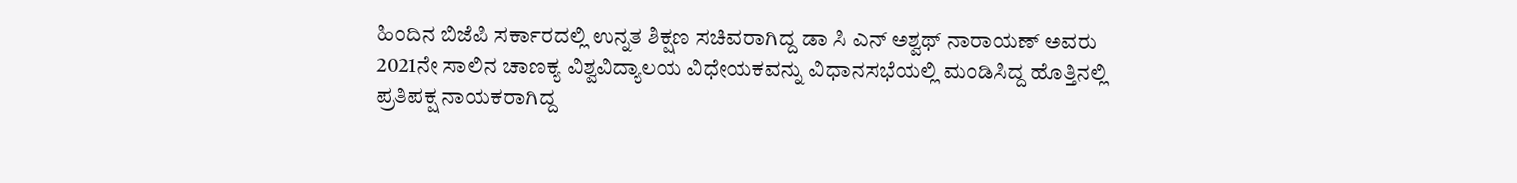ಹಿಂದಿನ ಬಿಜೆಪಿ ಸರ್ಕಾರದಲ್ಲಿ ಉನ್ನತ ಶಿಕ್ಷಣ ಸಚಿವರಾಗಿದ್ದ ಡಾ ಸಿ ಎನ್‌ ಅಶ್ವಥ್‌ ನಾರಾಯಣ್‌ ಅವರು 2021ನೇ ಸಾಲಿನ ಚಾಣಕ್ಯ ವಿಶ್ವವಿದ್ಯಾಲಯ ವಿಧೇಯಕವನ್ನು ವಿಧಾನಸಭೆಯಲ್ಲಿ ಮಂಡಿಸಿದ್ದ ಹೊತ್ತಿನಲ್ಲಿ ಪ್ರತಿಪಕ್ಷ ನಾಯಕರಾಗಿದ್ದ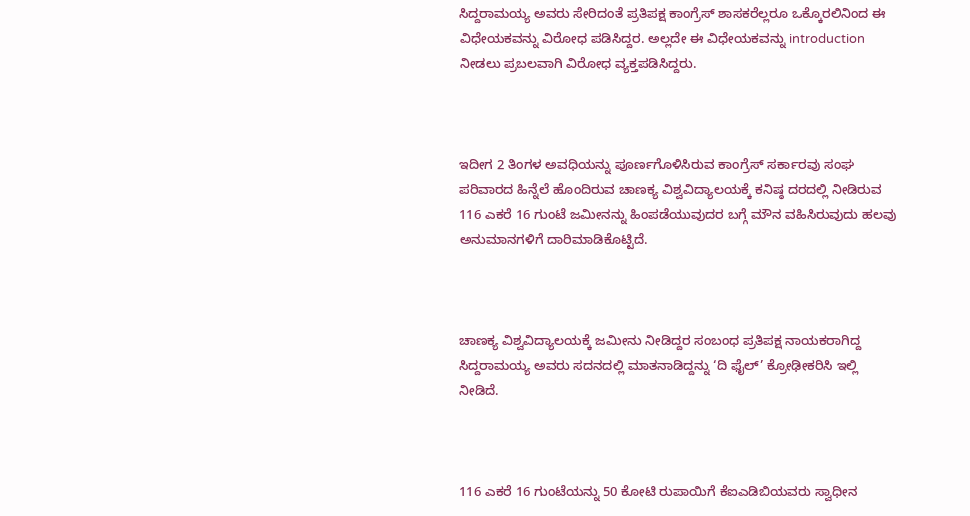ಸಿದ್ದರಾಮಯ್ಯ ಅವರು ಸೇರಿದಂತೆ ಪ್ರತಿಪಕ್ಷ ಕಾಂಗ್ರೆಸ್‌ ಶಾಸಕರೆಲ್ಲರೂ ಒಕ್ಕೊರಲಿನಿಂದ ಈ ವಿಧೇಯಕವನ್ನು ವಿರೋಧ ಪಡಿಸಿದ್ದರ. ಅಲ್ಲದೇ ಈ ವಿಧೇಯಕವನ್ನು introduction ನೀಡಲು ಪ್ರಬಲವಾಗಿ ವಿರೋಧ ವ್ಯಕ್ತಪಡಿಸಿದ್ದರು.



ಇದೀಗ 2 ತಿಂಗಳ ಅವಧಿಯನ್ನು ಪೂರ್ಣಗೊಳಿಸಿರುವ ಕಾಂಗ್ರೆಸ್‌ ಸರ್ಕಾರವು ಸಂಘ ಪರಿವಾರದ ಹಿನ್ನೆಲೆ ಹೊಂದಿರುವ ಚಾಣಕ್ಯ ವಿಶ್ವವಿದ್ಯಾಲಯಕ್ಕೆ ಕನಿಷ್ಠ ದರದಲ್ಲಿ ನೀಡಿರುವ 116 ಎಕರೆ 16 ಗುಂಟೆ ಜಮೀನನ್ನು ಹಿಂಪಡೆಯುವುದರ ಬಗ್ಗೆ ಮೌನ ವಹಿಸಿರುವುದು ಹಲವು ಅನುಮಾನಗಳಿಗೆ ದಾರಿಮಾಡಿಕೊಟ್ಟಿದೆ.



ಚಾಣಕ್ಯ ವಿಶ್ವವಿದ್ಯಾಲಯಕ್ಕೆ ಜಮೀನು ನೀಡಿದ್ದರ ಸಂಬಂಧ ಪ್ರತಿಪಕ್ಷ ನಾಯಕರಾಗಿದ್ದ ಸಿದ್ದರಾಮಯ್ಯ ಅವರು ಸದನದಲ್ಲಿ ಮಾತನಾಡಿದ್ದನ್ನು ‘ದಿ ಫೈಲ್‌’ ಕ್ರೋಢೀಕರಿಸಿ ಇಲ್ಲಿ ನೀಡಿದೆ.



116 ಎಕರೆ 16 ಗುಂಟೆಯನ್ನು 50 ಕೋಟಿ ರುಪಾಯಿಗೆ ಕೆಐಎಡಿಬಿಯವರು ಸ್ವಾಧೀನ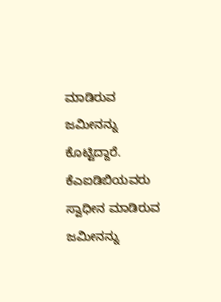ಮಾಡಿರುವ ಜಮೀನನ್ನು ಕೊಟ್ಟಿದ್ದಾರೆ. ಕೆಎಐಡಿಬಿಯವರು ಸ್ವಾಧೀನ ಮಾಡಿರುವ ಜಮೀನನ್ನು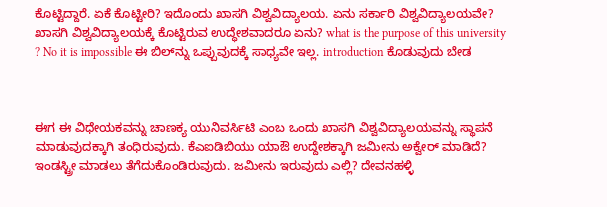ಕೊಟ್ಟಿದ್ದಾರೆ. ಏಕೆ ಕೊಟ್ಟೀರಿ? ಇದೊಂದು ಖಾಸಗಿ ವಿಶ್ವವಿದ್ಯಾಲಯ. ಏನು ಸರ್ಕಾರಿ ವಿಶ್ವವಿದ್ಯಾಲಯವೇ? ಖಾಸಗಿ ವಿಶ್ವವಿದ್ಯಾಲಯಕ್ಕೆ ಕೊಟ್ಟಿರುವ ಉದ್ಧೇಶವಾದರೂ ಏನು? what is the purpose of this university ? No it is impossible ಈ ಬಿಲ್‌ನ್ನು ಒಪ್ಪುವುದಕ್ಕೆ ಸಾಧ್ಯವೇ ಇಲ್ಲ. introduction ಕೊಡುವುದು ಬೇಡ



ಈಗ ಈ ವಿಧೇಯಕವನ್ನು ಚಾಣಕ್ಯ ಯುನಿವರ್ಸಿಟಿ ಎಂಬ ಒಂದು ಖಾಸಗಿ ವಿಶ್ವವಿದ್ಯಾಲಯವನ್ನು ಸ್ಥಾಪನೆ ಮಾಡುವುದಕ್ಕಾಗಿ ತಂಧಿರುವುದು. ಕೆಎಐಡಿಬಿಯು ಯಾಔ ಉದ್ದೇಶಕ್ಕಾಗಿ ಜಮೀನು ಅಕ್ವೇರ್‍‌ ಮಾಡಿದೆ? ಇಂಡಸ್ಟ್ರೀ ಮಾಡಲು ತೆಗೆದುಕೊಂಡಿರುವುದು. ಜಮೀನು ಇರುವುದು ಎಲ್ಲಿ? ದೇವನಹಳ್ಳಿ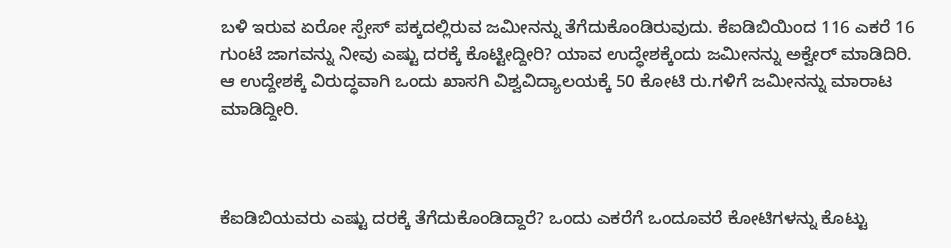ಬಳಿ ಇರುವ ಏರೋ ಸ್ಪೇಸ್‌ ಪಕ್ಕದಲ್ಲಿರುವ ಜಮೀನನ್ನು ತೆಗೆದುಕೊಂಡಿರುವುದು. ಕೆಐಡಿಬಿಯಿಂದ 116 ಎಕರೆ 16 ಗುಂಟೆ ಜಾಗವನ್ನು ನೀವು ಎಷ್ಟು ದರಕ್ಕೆ ಕೊಟ್ಟೀದ್ದೀರಿ? ಯಾವ ಉದ್ಧೇಶಕ್ಕೆಂದು ಜಮೀನನ್ನು ಅಕ್ವೇರ್‍‌ ಮಾಡಿದಿರಿ. ಆ ಉದ್ದೇಶಕ್ಕೆ ವಿರುದ್ಧವಾಗಿ ಒಂದು ಖಾಸಗಿ ವಿಶ್ವವಿದ್ಯಾಲಯಕ್ಕೆ 50 ಕೋಟಿ ರು.ಗಳಿಗೆ ಜಮೀನನ್ನು ಮಾರಾಟ ಮಾಡಿದ್ದೀರಿ.



ಕೆಐಡಿಬಿಯವರು ಎಷ್ಟು ದರಕ್ಕೆ ತೆಗೆದುಕೊಂಡಿದ್ದಾರೆ? ಒಂದು ಎಕರೆಗೆ ಒಂದೂವರೆ ಕೋಟಿಗಳನ್ನು ಕೊಟ್ಟು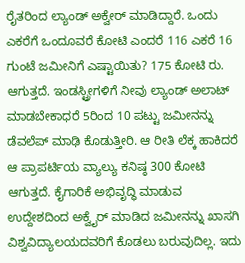ರೈತರಿಂದ ಲ್ಯಾಂಡ್‌ ಅಕ್ವೇರ್‍‌ ಮಾಡಿದ್ದಾರೆ. ಒಂದು ಎಕರೆಗೆ ಒಂದೂವರೆ ಕೋಟಿ ಎಂದರೆ 116 ಎಕರೆ 16 ಗುಂಟೆ ಜಮೀನಿಗೆ ಎಷ್ಟಾಯಿತು? 175 ಕೋಟಿ ರು. ಆಗುತ್ತದೆ. ಇಂಡಸ್ಟ್ರೀಗಳಿಗೆ ನೀವು ಲ್ಯಾಂಡ್‌ ಅಲಾಟ್‌ ಮಾಡಬೇಕಾಧರೆ 5ರಿಂದ 10 ಪಟ್ಟು ಜಮೀನನ್ನು ಡೆವಲೆಪ್‌ ಮಾಢಿ ಕೊಡುತ್ತೀರಿ. ಆ ರೀತಿ ಲೆಕ್ಕ ಹಾಕಿದರೆ ಆ ಪ್ರಾಪರ್ಟಿಯ ವ್ಯಾಲ್ಯು ಕನಿಷ್ಠ 300 ಕೋಟಿ ಆಗುತ್ತದೆ. ಕೈಗಾರಿಕೆ ಅಭಿವೃದ್ಧಿ ಮಾಡುವ ಉದ್ದೇಶದಿಂದ ಅಕ್ವೈರ್‍‌ ಮಾಡಿದ ಜಮೀನನ್ನು ಖಾಸಗಿ ವಿಶ್ವವಿದ್ಯಾಲಯದವರಿಗೆ ಕೊಡಲು ಬರುವುದಿಲ್ಲ. ಇದು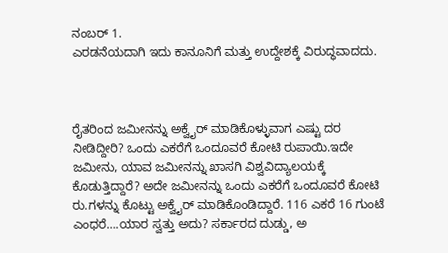ನಂಬರ್‍‌ 1.
ಎರಡನೆಯದಾಗಿ ಇದು ಕಾನೂನಿಗೆ ಮತ್ತು ಉದ್ದೇಶಕ್ಕೆ ವಿರುದ್ಧವಾದದು.



ರೈತರಿಂದ ಜಮೀನನ್ನು ಅಕ್ವೈರ್‍‌ ಮಾಡಿಕೊಳ್ಳುವಾಗ ಎಷ್ಟು ದರ ನೀಡಿದ್ದೀರಿ? ಒಂದು ಎಕರೆಗೆ ಒಂದೂವರೆ ಕೋಟಿ ರುಪಾಯಿ.ಇದೇ ಜಮೀನು, ಯಾವ ಜಮೀನನ್ನು ಖಾಸಗಿ ವಿಶ್ವವಿದ್ಯಾಲಯಕ್ಕೆ ಕೊಡುತ್ತಿದ್ದಾರೆ? ಅದೇ ಜಮೀನನ್ನು ಒಂದು ಎಕರೆಗೆ ಒಂದೂವರೆ ಕೋಟಿ ರು.ಗಳನ್ನು ಕೊಟ್ಟು ಅಕ್ವೈರ್ ಮಾಡಿಕೊಂಡಿದ್ದಾರೆ. 116 ಎಕರೆ 16 ಗುಂಟೆ ಎಂಧರೆ….ಯಾರ ಸ್ವತ್ತು ಅದು? ಸರ್ಕಾರದ ದುಡ್ಡು, ಅ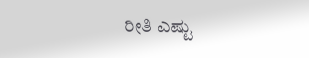ರೀತಿ ಎಷ್ಟು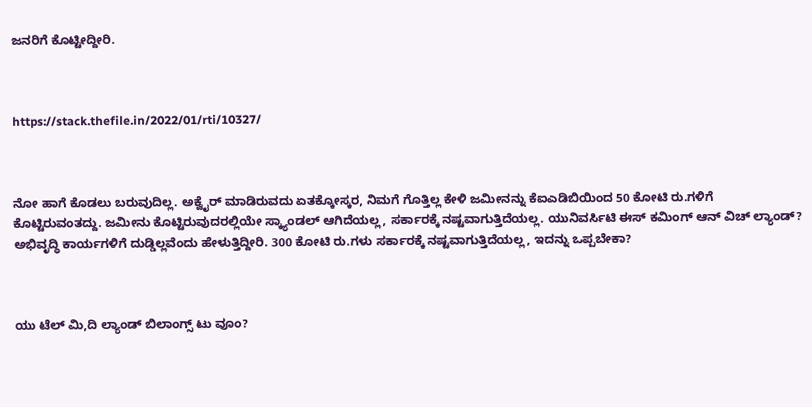ಜನರಿಗೆ ಕೊಟ್ಟೀದ್ದೀರಿ.



https://stack.thefile.in/2022/01/rti/10327/



ನೋ ಹಾಗೆ ಕೊಡಲು ಬರುವುದಿಲ್ಲ. ಅಕ್ವೈರ್‍‌ ಮಾಡಿರುವದು ಏತಕ್ಕೋಸ್ಕರ, ನಿಮಗೆ ಗೊತ್ತಿಲ್ಲ ಕೇಳಿ ಜಮೀನನ್ನು ಕೆಐಎಡಿಬಿಯಿಂದ 50 ಕೋಟಿ ರು.ಗಳಿಗೆ ಕೊಟ್ಟಿರುವಂತದ್ದು. ಜಮೀನು ಕೊಟ್ಟಿರುವುದರಲ್ಲಿಯೇ ಸ್ಕ್ಯಾಂಡಲ್‌ ಆಗಿದೆಯಲ್ಲ, ಸರ್ಕಾರಕ್ಕೆ ನಷ್ಟವಾಗುತ್ತಿದೆಯಲ್ಲ. ಯುನಿವರ್ಸಿಟಿ ಈಸ್‌ ಕಮಿಂಗ್‌ ಆನ್‌ ವಿಚ್‌ ಲ್ಯಾಂಡ್‌? ಅಭಿವೃದ್ಧಿ ಕಾರ್ಯಗಳಿಗೆ ದುಡ್ಡಿಲ್ಲವೆಂದು ಹೇಳುತ್ತಿದ್ದೀರಿ. 300 ಕೋಟಿ ರು.ಗಳು ಸರ್ಕಾರಕ್ಕೆ ನಷ್ಟವಾಗುತ್ತಿದೆಯಲ್ಲ, ಇದನ್ನು ಒಪ್ಪಬೇಕಾ?



ಯು ಟೆಲ್‌ ಮಿ,ದಿ ಲ್ಯಾಂಡ್‌ ಬಿಲಾಂಗ್ಸ್‌ ಟು ವೂಂ?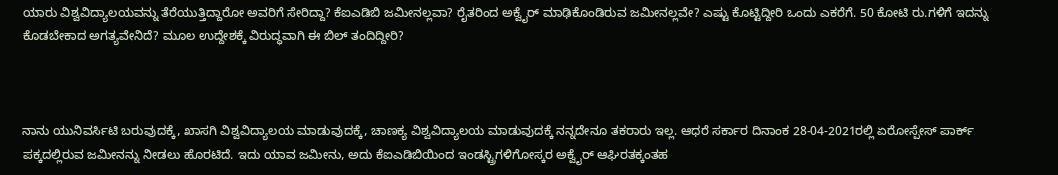ಯಾರು ವಿಶ್ವವಿದ್ಯಾಲಯವನ್ನು ತೆರೆಯುತ್ತಿದ್ದಾರೋ ಅವರಿಗೆ ಸೇರಿದ್ದಾ? ಕೆಐಎಡಿಬಿ ಜಮೀನಲ್ಲವಾ? ರೈತರಿಂದ ಅಕ್ವೈರ್‍‌ ಮಾಢಿಕೊಂಡಿರುವ ಜಮೀನಲ್ಲವೇ? ಎಷ್ಟು ಕೊಟ್ಟಿದ್ದೀರಿ ಒಂದು ಎಕರೆಗೆ. 50 ಕೋಟಿ ರು.ಗಳಿಗೆ ಇದನ್ನು ಕೊಡಬೇಕಾದ ಅಗತ್ಯವೇನಿದೆ? ಮೂಲ ಉದ್ದೇಶಕ್ಕೆ ವಿರುದ್ಧವಾಗಿ ಈ ಬಿಲ್‌ ತಂದಿದ್ದೀರಿ?



ನಾನು ಯುನಿವರ್ಸಿಟಿ ಬರುವುದಕ್ಕೆ, ಖಾಸಗಿ ವಿಶ್ವವಿದ್ಯಾಲಯ ಮಾಡುವುದಕ್ಕೆ, ಚಾಣಕ್ಯ ವಿಶ್ವವಿದ್ಯಾಲಯ ಮಾಡುವುದಕ್ಕೆ ನನ್ನದೇನೂ ತಕರಾರು ಇಲ್ಲ. ಆಧರೆ ಸರ್ಕಾರ ದಿನಾಂಕ 28-04-2021ರಲ್ಲಿ ಏರೋಸ್ಪೇಸ್‌ ಪಾರ್ಕ್‌ ಪಕ್ಕದಲ್ಲಿರುವ ಜಮೀನನ್ನು ನೀಡಲು ಹೊರಟಿದೆ. ಇದು ಯಾವ ಜಮೀನು, ಅದು ಕೆಐಎಡಿಬಿಯಿಂದ ಇಂಡಸ್ಟ್ರಿಗಳಿಗೋಸ್ಕರ ಅಕ್ವೈರ್ ಆಘಿರತಕ್ಕಂತಹ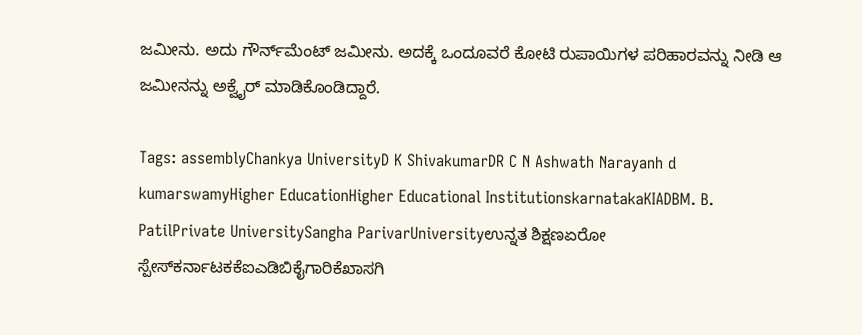ಜಮೀನು. ಅದು ಗೌರ್ನ್‌ಮೆಂಟ್‌ ಜಮೀನು. ಅದಕ್ಕೆ ಒಂದೂವರೆ ಕೋಟಿ ರುಪಾಯಿಗಳ ಪರಿಹಾರವನ್ನು ನೀಡಿ ಆ ಜಮೀನನ್ನು ಅಕ್ವೈರ್ ಮಾಡಿಕೊಂಡಿದ್ದಾರೆ.

Tags: assemblyChankya UniversityD K ShivakumarDR C N Ashwath Narayanh d kumarswamyHigher EducationHigher Educational InstitutionskarnatakaKIADBM. B. PatilPrivate UniversitySangha ParivarUniversityಉನ್ನತ ಶಿಕ್ಷಣಏರೋ ಸ್ಪೇಸ್‌ಕರ್ನಾಟಕಕೆಐಎಡಿಬಿಕೈಗಾರಿಕೆಖಾಸಗಿ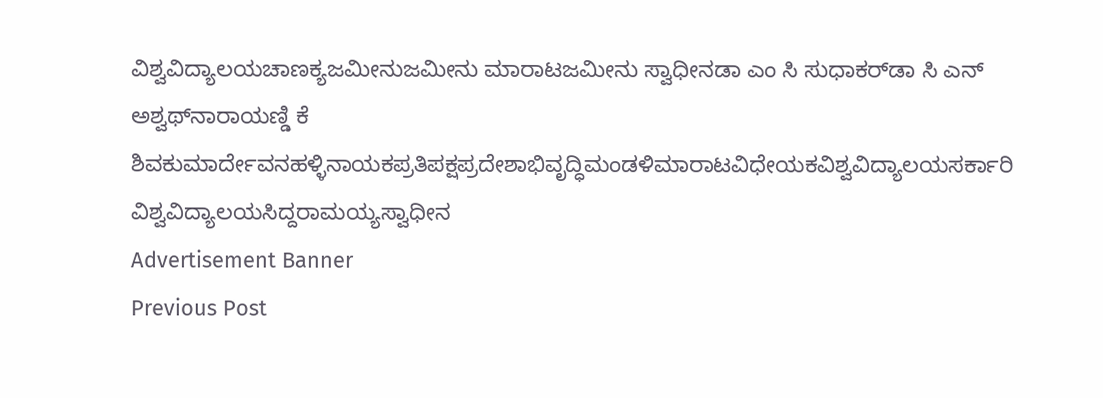ವಿಶ್ವವಿದ್ಯಾಲಯಚಾಣಕ್ಯಜಮೀನುಜಮೀನು ಮಾರಾಟಜಮೀನು ಸ್ವಾಧೀನಡಾ ಎಂ ಸಿ ಸುಧಾಕರ್‌ಡಾ ಸಿ ಎನ್ ಅಶ್ವಥ್‌ನಾರಾಯಣ್ಡಿ ಕೆ ಶಿವಕುಮಾರ್ದೇವನಹಳ್ಳಿನಾಯಕಪ್ರತಿಪಕ್ಷಪ್ರದೇಶಾಭಿವೃದ್ಧಿಮಂಡಳಿಮಾರಾಟವಿಧೇಯಕವಿಶ್ವವಿದ್ಯಾಲಯಸರ್ಕಾರಿ ವಿಶ್ವವಿದ್ಯಾಲಯಸಿದ್ದರಾಮಯ್ಯಸ್ವಾಧೀನ
Advertisement Banner
Previous Post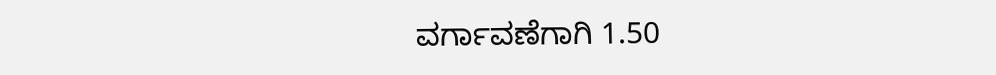ವರ್ಗಾವಣೆಗಾಗಿ 1.50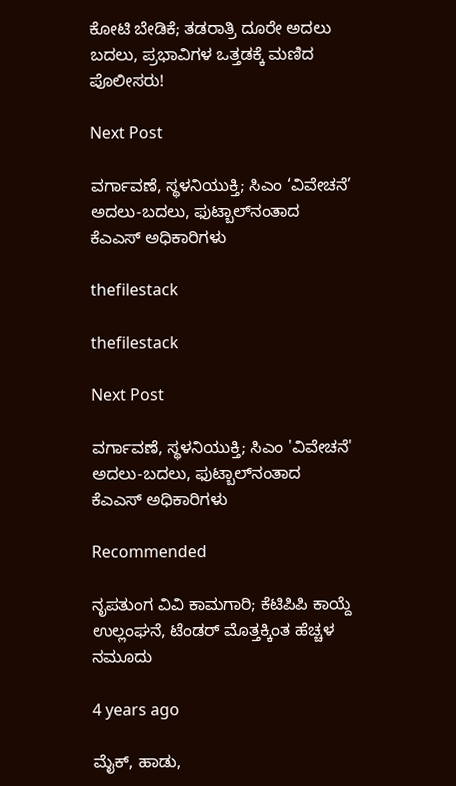ಕೋಟಿ ಬೇಡಿಕೆ; ತಡರಾತ್ರಿ ದೂರೇ ಅದಲು ಬದಲು, ಪ್ರಭಾವಿಗಳ ಒತ್ತಡಕ್ಕೆ ಮಣಿದ ಪೊಲೀಸರು!

Next Post

ವರ್ಗಾವಣೆ, ಸ್ಥಳನಿಯುಕ್ತಿ; ಸಿಎಂ ‘ವಿವೇಚನೆ’ ಅದಲು-ಬದಲು, ಫುಟ್ಬಾಲ್‌ನಂತಾದ ಕೆಎಎಸ್‌ ಅಧಿಕಾರಿಗಳು

thefilestack

thefilestack

Next Post

ವರ್ಗಾವಣೆ, ಸ್ಥಳನಿಯುಕ್ತಿ; ಸಿಎಂ 'ವಿವೇಚನೆ' ಅದಲು-ಬದಲು, ಫುಟ್ಬಾಲ್‌ನಂತಾದ ಕೆಎಎಸ್‌ ಅಧಿಕಾರಿಗಳು

Recommended

ನೃಪತುಂಗ ವಿವಿ ಕಾಮಗಾರಿ; ಕೆಟಿಪಿಪಿ ಕಾಯ್ದೆ ಉಲ್ಲಂಘನೆ, ಟೆಂಡರ್‌ ಮೊತ್ತಕ್ಕಿಂತ ಹೆಚ್ಚಳ ನಮೂದು

4 years ago

ಮೈಕ್‌, ಹಾಡು,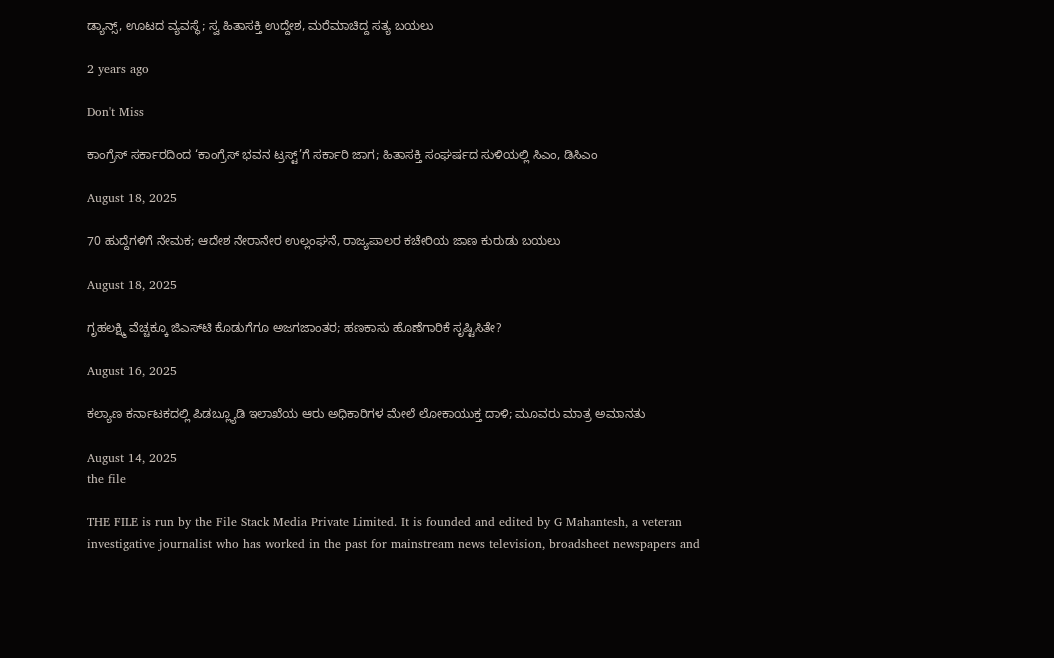ಡ್ಯಾನ್ಸ್‌, ಊಟದ ವ್ಯವಸ್ಥೆ; ಸ್ವ ಹಿತಾಸಕ್ತಿ ಉದ್ದೇಶ, ಮರೆಮಾಚಿದ್ದ ಸತ್ಯ ಬಯಲು

2 years ago

Don't Miss

ಕಾಂಗ್ರೆಸ್‌ ಸರ್ಕಾರದಿಂದ ‘ಕಾಂಗ್ರೆಸ್‌ ಭವನ ಟ್ರಸ್ಟ್‌’ಗೆ ಸರ್ಕಾರಿ ಜಾಗ; ಹಿತಾಸಕ್ತಿ ಸಂಘ‍ರ್ಷದ ಸುಳಿಯಲ್ಲಿ ಸಿಎಂ, ಡಿಸಿಎಂ

August 18, 2025

70 ಹುದ್ದೆಗಳಿಗೆ ನೇಮಕ; ಆದೇಶ ನೇರಾನೇರ ಉಲ್ಲಂಘನೆ, ರಾಜ್ಯಪಾಲರ ಕಚೇರಿಯ ಜಾಣ ಕುರುಡು ಬಯಲು

August 18, 2025

ಗೃಹಲಕ್ಷ್ಮಿ ವೆಚ್ಚಕ್ಕೂ ಜಿಎಸ್‌ಟಿ ಕೊಡುಗೆಗೂ ಅಜಗಜಾಂತರ; ಹಣಕಾಸು ಹೊಣೆಗಾರಿಕೆ ಸೃಷ್ಟಿಸಿತೇ?

August 16, 2025

ಕಲ್ಯಾಣ ಕರ್ನಾಟಕದಲ್ಲಿ ಪಿಡಬ್ಲ್ಯೂಡಿ ಇಲಾಖೆಯ ಆರು ಅಧಿಕಾರಿಗಳ ಮೇಲೆ ಲೋಕಾಯುಕ್ತ ದಾಳಿ; ಮೂವರು ಮಾತ್ರ ಅಮಾನತು

August 14, 2025
the file

THE FILE is run by the File Stack Media Private Limited. It is founded and edited by G Mahantesh, a veteran investigative journalist who has worked in the past for mainstream news television, broadsheet newspapers and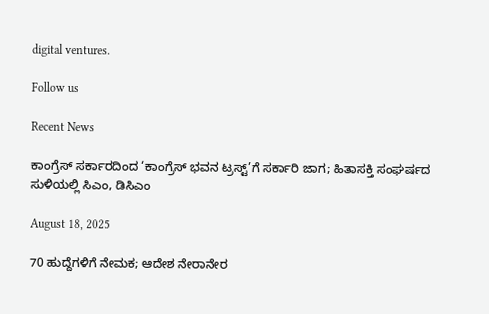digital ventures.

Follow us

Recent News

ಕಾಂಗ್ರೆಸ್‌ ಸರ್ಕಾರದಿಂದ ‘ಕಾಂಗ್ರೆಸ್‌ ಭವನ ಟ್ರಸ್ಟ್‌’ಗೆ ಸರ್ಕಾರಿ ಜಾಗ; ಹಿತಾಸಕ್ತಿ ಸಂಘ‍ರ್ಷದ ಸುಳಿಯಲ್ಲಿ ಸಿಎಂ, ಡಿಸಿಎಂ

August 18, 2025

70 ಹುದ್ದೆಗಳಿಗೆ ನೇಮಕ; ಆದೇಶ ನೇರಾನೇರ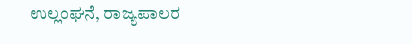ಉಲ್ಲಂಘನೆ, ರಾಜ್ಯಪಾಲರ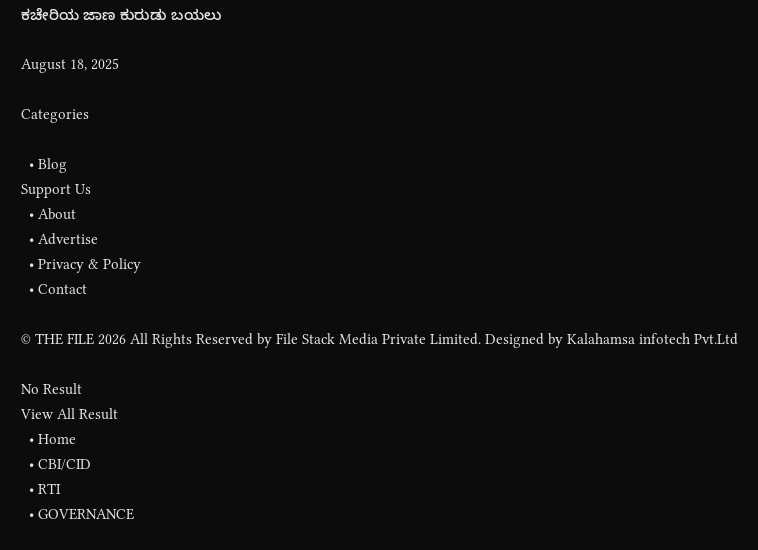ಕಚೇರಿಯ ಜಾಣ ಕುರುಡು ಬಯಲು

August 18, 2025

Categories

  • Blog
Support Us
  • About
  • Advertise
  • Privacy & Policy
  • Contact

© THE FILE 2026 All Rights Reserved by File Stack Media Private Limited. Designed by Kalahamsa infotech Pvt.Ltd

No Result
View All Result
  • Home
  • CBI/CID
  • RTI
  • GOVERNANCE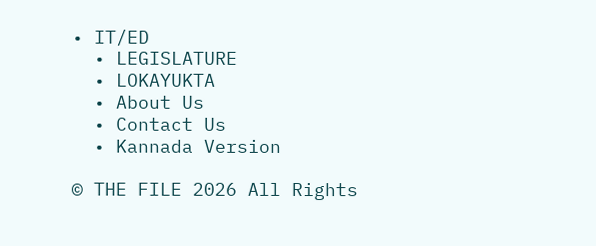• IT/ED
  • LEGISLATURE
  • LOKAYUKTA
  • About Us
  • Contact Us
  • Kannada Version

© THE FILE 2026 All Rights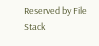Reserved by File Stack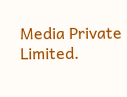Media Private Limited.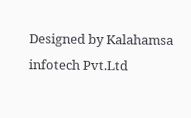Designed by Kalahamsa infotech Pvt.Ltd